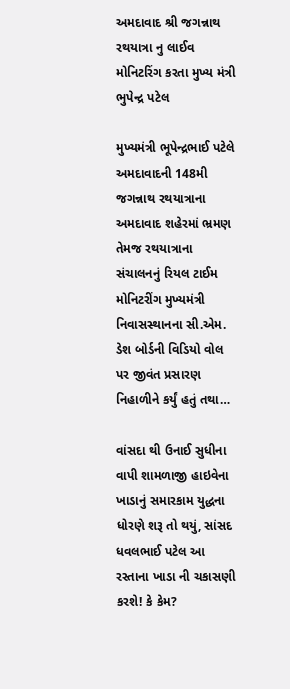અમદાવાદ શ્રી જગન્નાથ રથયાત્રા નુ લાઈવ મોનિટરિંગ કરતા મુખ્ય મંત્રી ભુપેન્દ્ર પટેલ

મુખ્યમંત્રી ભૂપેન્દ્રભાઈ પટેલે અમદાવાદની 148મી જગન્નાથ રથયાત્રાના અમદાવાદ શહેરમાં ભ્રમણ તેમજ રથયાત્રાના સંચાલનનું રિયલ ટાઈમ મોનિટરીંગ મુખ્યમંત્રી નિવાસસ્થાનના સી.એમ. ડેશ બોર્ડની વિડિયો વોલ પર જીવંત પ્રસારણ નિહાળીને કર્યું હતું તથા…

વાંસદા થી ઉનાઈ સુધીના વાપી શામળાજી હાઇવેના ખાડાનું સમારકામ યુદ્ધના ધોરણે શરૂ તો થયું, સાંસદ ધવલભાઈ પટેલ આ રસ્તાના ખાડા ની ચકાસણી કરશે! કે કેમ?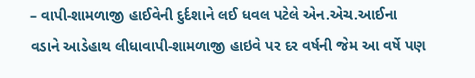– વાપી-શામળાજી હાઈવેની દુર્દશાને લઈ ધવલ પટેલે એન.એચ.આઈના વડાને આડેહાથ લીધાવાપી-શામળાજી હાઇવે પર દર વર્ષની જેમ આ વર્ષે પણ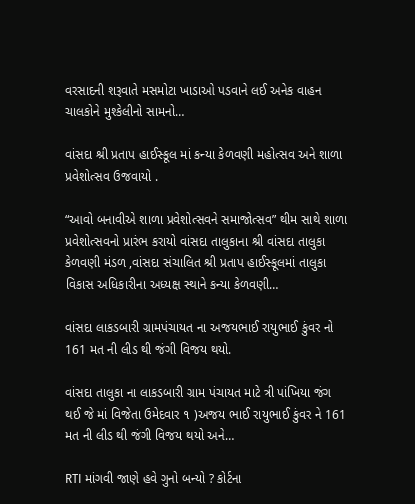વરસાદની શરૂવાતે મસમોટા ખાડાઓ પડવાને લઈ અનેક વાહન ચાલકોને મુશ્કેલીનો સામનો…

વાંસદા શ્રી પ્રતાપ હાઈસ્કૂલ માં કન્યા કેળવણી મહોત્સવ અને શાળા પ્રવેશોત્સવ ઉજવાયો .

“આવો બનાવીએ શાળા પ્રવેશોત્સવને સમાજોત્સવ” થીમ સાથે શાળા પ્રવેશોત્સવનો પ્રારંભ કરાયો વાંસદા તાલુકાના શ્રી વાંસદા તાલુકા કેળવણી મંડળ ,વાંસદા સંચાલિત શ્રી પ્રતાપ હાઈસ્કૂલમાં તાલુકા વિકાસ અધિકારીના અધ્યક્ષ સ્થાને કન્યા કેળવણી…

વાંસદા લાકડબારી ગ્રામપંચાયત ના અજયભાઈ રાયુભાઈ કુંવર નો 161 મત ની લીડ થી જંગી વિજય થયો.

વાંસદા તાલુકા ના લાકડબારી ગ્રામ પંચાયત માટે ત્રી પાંખિયા જંગ થઈ જે માં વિજેતા ઉમેદવાર ૧ )અજય ભાઈ રાયુભાઈ કુંવર ને 161 મત ની લીડ થી જંગી વિજય થયો અને…

RTI માંગવી જાણે હવે ગુનો બન્યો ? કોર્ટના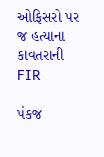ઓફિસરો પર જ હત્યાના કાવતરાની FIR

પંકજ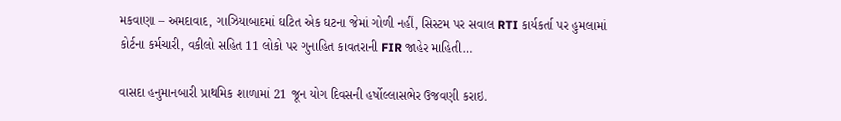મકવાણા – અમદાવાદ, ગાઝિયાબાદમાં ઘટિત એક ઘટના જેમાં ગોળી નહીં, સિસ્ટમ પર સવાલ RTI કાર્યકર્તા પર હુમલામાં કોર્ટના કર્મચારી, વકીલો સહિત 11 લોકો પર ગુનાહિત કાવતરાની FIR જાહેર માહિતી…

વાસદા હનુમાનબારી પ્રાથમિક શાળામાં 21 જૂન યોગ દિવસની હર્ષોલ્લાસભેર ઉજવણી કરાઇ.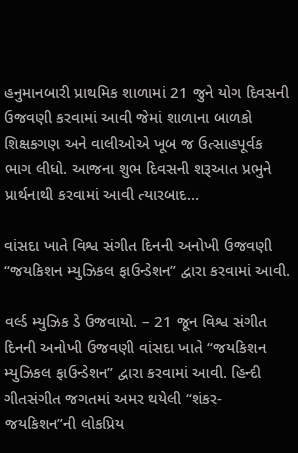હનુમાનબારી પ્રાથમિક શાળામાં 21 જુને યોગ દિવસની ઉજવણી કરવામાં આવી જેમાં શાળાના બાળકો શિક્ષકગણ અને વાલીઓએ ખૂબ જ ઉત્સાહપૂર્વક ભાગ લીધો. આજના શુભ દિવસની શરૂઆત પ્રભુને પ્રાર્થનાથી કરવામાં આવી ત્યારબાદ…

વાંસદા ખાતે વિશ્વ સંગીત દિનની અનોખી ઉજવણી “જયકિશન મ્યુઝિકલ ફાઉન્ડેશન” દ્વારા કરવામાં આવી.

વર્લ્ડ મ્યુઝિક ડે ઉજવાયો. – 21 જૂન વિશ્વ સંગીત દિનની અનોખી ઉજવણી વાંસદા ખાતે “જયકિશન મ્યુઝિકલ ફાઉન્ડેશન” દ્વારા કરવામાં આવી. હિન્દી ગીતસંગીત જગતમાં અમર થયેલી “શંકર-જયકિશન”ની લોકપ્રિય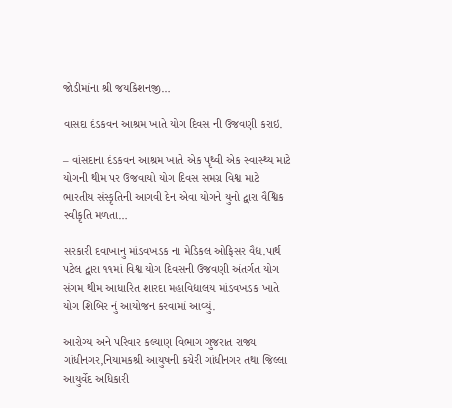જોડીમાંના શ્રી જયકિશનજી…

વાસદા દંડકવન આશ્રમ ખાતે યોગ દિવસ ની ઉજવણી કરાઇ.

– વાંસદાના દંડકવન આશ્રમ ખાતે એક પૃથ્વી એક સ્વાસ્થ્ય માટે યોગની થીમ પર ઉજવાયો યોગ દિવસ સમગ્ર વિશ્વ માટે ભારતીય સંસ્કૃતિની આગવી દેન એવા યોગને યુનો દ્વારા વૈશ્વિક સ્વીકૃતિ મળતા…

સરકારી દવાખાનુ માંડવખડક ના મેડિકલ ઓફિસર વૈદ્ય.પાર્થ પટેલ દ્વારા ૧૧માં વિશ્વ યોગ દિવસની ઉજવણી અંતર્ગત યોગ સંગમ થીમ આધારિત શારદા મહાવિદ્યાલય માંડવખડક ખાતે યોગ શિબિર નું આયોજન કરવામાં આવ્યું.

આરોગ્ય અને પરિવાર કલ્યાણ વિભાગ ગુજરાત રાજ્ય ગાંધીનગર,નિયામકશ્રી આયુષની કચેરી ગાંધીનગર તથા જિલ્લા આયુર્વેદ અધિકારી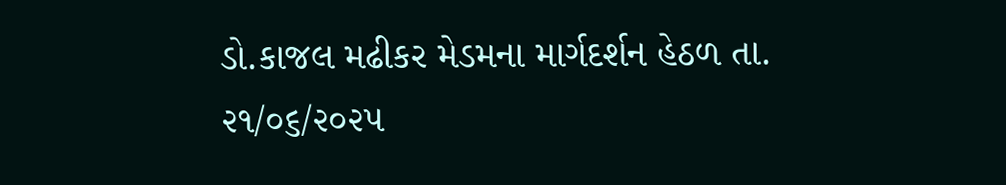ડો.કાજલ મઢીકર મેડમના માર્ગદર્શન હેઠળ તા. ૨૧/૦૬/૨૦૨૫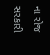ના રોજ સરકારી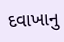દવાખાનુ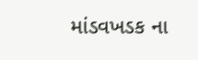માંડવખડક ના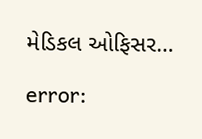મેડિકલ ઓફિસર…

error: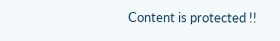Content is protected !!